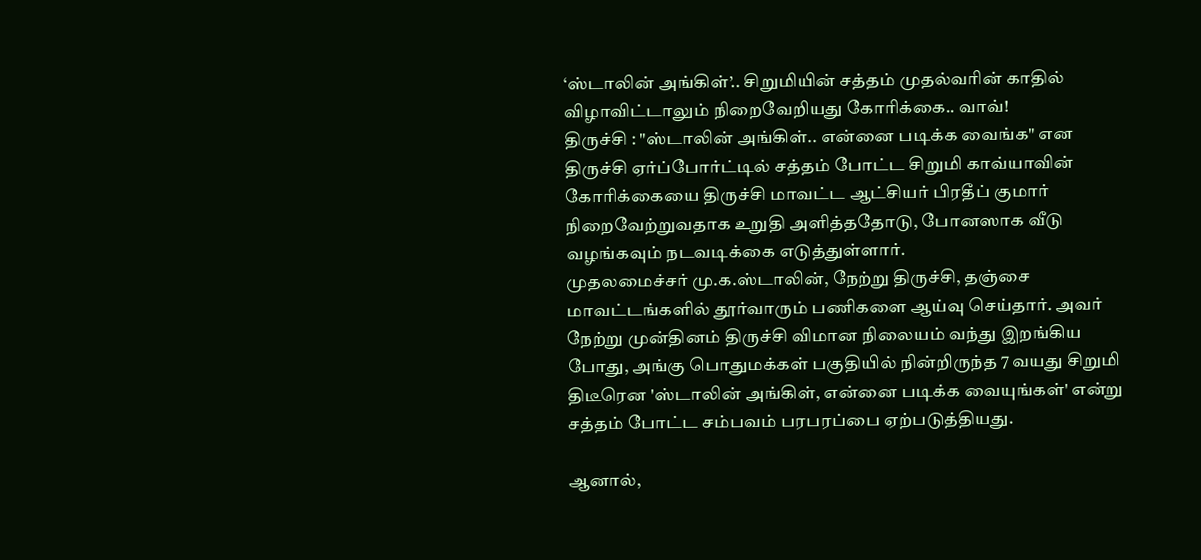‘ஸ்டாலின் அங்கிள்’.. சிறுமியின் சத்தம் முதல்வரின் காதில் விழாவிட்டாலும் நிறைவேறியது கோரிக்கை.. வாவ்!
திருச்சி : "ஸ்டாலின் அங்கிள்.. என்னை படிக்க வைங்க" என திருச்சி ஏர்ப்போர்ட்டில் சத்தம் போட்ட சிறுமி காவ்யாவின் கோரிக்கையை திருச்சி மாவட்ட ஆட்சியர் பிரதீப் குமார் நிறைவேற்றுவதாக உறுதி அளித்ததோடு, போனஸாக வீடு வழங்கவும் நடவடிக்கை எடுத்துள்ளார்.
முதலமைச்சர் மு.க.ஸ்டாலின், நேற்று திருச்சி, தஞ்சை மாவட்டங்களில் தூர்வாரும் பணிகளை ஆய்வு செய்தார். அவர் நேற்று முன்தினம் திருச்சி விமான நிலையம் வந்து இறங்கிய போது, அங்கு பொதுமக்கள் பகுதியில் நின்றிருந்த 7 வயது சிறுமி திடீரென 'ஸ்டாலின் அங்கிள், என்னை படிக்க வையுங்கள்' என்று சத்தம் போட்ட சம்பவம் பரபரப்பை ஏற்படுத்தியது.

ஆனால்,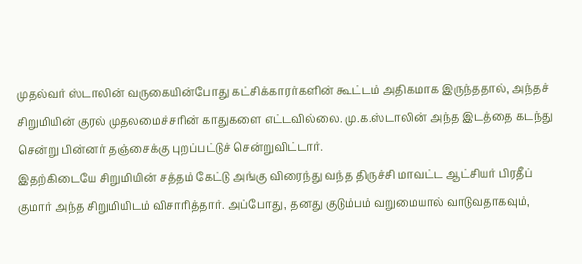முதல்வர் ஸ்டாலின் வருகையின்போது கட்சிக்காரர்களின் கூட்டம் அதிகமாக இருந்ததால், அந்தச் சிறுமியின் குரல் முதலமைச்சரின் காதுகளை எட்டவில்லை. மு.க.ஸ்டாலின் அந்த இடத்தை கடந்து சென்று பின்னர் தஞ்சைக்கு புறப்பட்டுச் சென்றுவிட்டார்.
இதற்கிடையே சிறுமியின் சத்தம் கேட்டு அங்கு விரைந்து வந்த திருச்சி மாவட்ட ஆட்சியர் பிரதீப் குமார் அந்த சிறுமியிடம் விசாரித்தார். அப்போது, தனது குடும்பம் வறுமையால் வாடுவதாகவும்,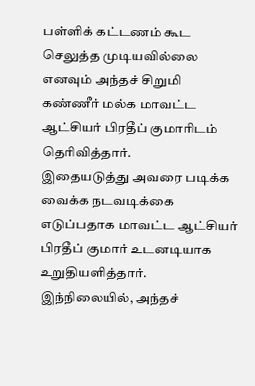பள்ளிக் கட்டணம் கூட செலுத்த முடியவில்லை எனவும் அந்தச் சிறுமி கண்ணீர் மல்க மாவட்ட ஆட்சியர் பிரதீப் குமாரிடம் தெரிவித்தார்.
இதையடுத்து அவரை படிக்க வைக்க நடவடிக்கை எடுப்பதாக மாவட்ட ஆட்சியர் பிரதீப் குமார் உடனடியாக உறுதியளித்தார். இந்நிலையில், அந்தச்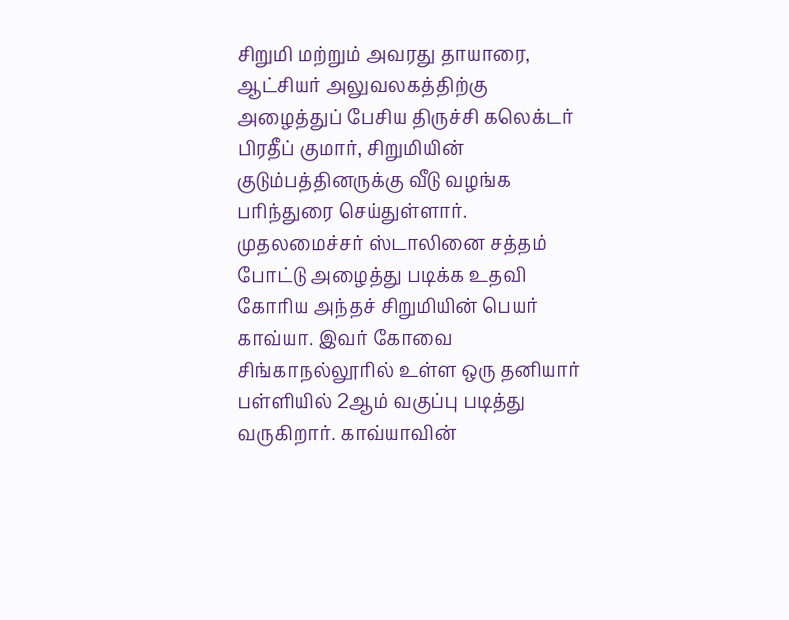சிறுமி மற்றும் அவரது தாயாரை, ஆட்சியர் அலுவலகத்திற்கு அழைத்துப் பேசிய திருச்சி கலெக்டர் பிரதீப் குமார், சிறுமியின் குடும்பத்தினருக்கு வீடு வழங்க பரிந்துரை செய்துள்ளார்.
முதலமைச்சர் ஸ்டாலினை சத்தம் போட்டு அழைத்து படிக்க உதவி கோரிய அந்தச் சிறுமியின் பெயர் காவ்யா. இவர் கோவை சிங்காநல்லூரில் உள்ள ஒரு தனியார் பள்ளியில் 2ஆம் வகுப்பு படித்து வருகிறார். காவ்யாவின்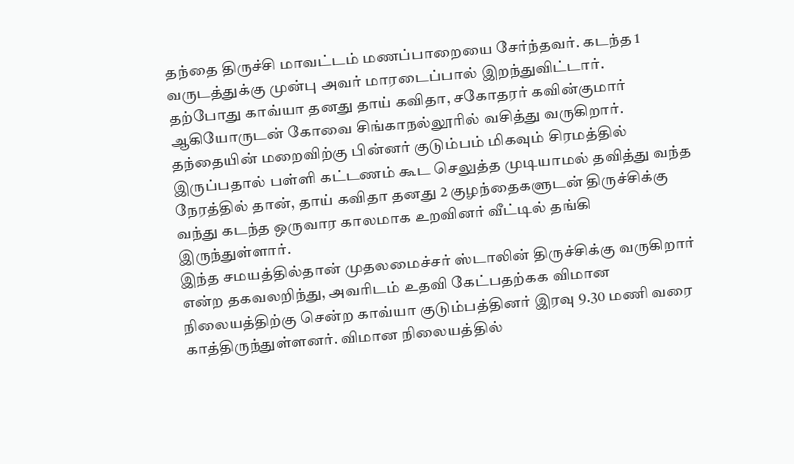தந்தை திருச்சி மாவட்டம் மணப்பாறையை சேர்ந்தவர். கடந்த 1 வருடத்துக்கு முன்பு அவர் மாரடைப்பால் இறந்துவிட்டார்.
தற்போது காவ்யா தனது தாய் கவிதா, சகோதரர் கவின்குமார் ஆகியோருடன் கோவை சிங்காநல்லூரில் வசித்து வருகிறார். தந்தையின் மறைவிற்கு பின்னர் குடும்பம் மிகவும் சிரமத்தில் இருப்பதால் பள்ளி கட்டணம் கூட செலுத்த முடியாமல் தவித்து வந்த நேரத்தில் தான், தாய் கவிதா தனது 2 குழந்தைகளுடன் திருச்சிக்கு வந்து கடந்த ஒருவார காலமாக உறவினர் வீட்டில் தங்கி இருந்துள்ளார்.
இந்த சமயத்தில்தான் முதலமைச்சர் ஸ்டாலின் திருச்சிக்கு வருகிறார் என்ற தகவலறிந்து, அவரிடம் உதவி கேட்பதற்கக விமான நிலையத்திற்கு சென்ற காவ்யா குடும்பத்தினர் இரவு 9.30 மணி வரை காத்திருந்துள்ளனர். விமான நிலையத்தில்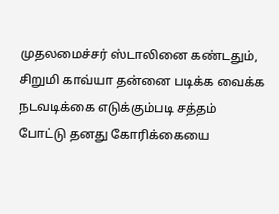முதலமைச்சர் ஸ்டாலினை கண்டதும், சிறுமி காவ்யா தன்னை படிக்க வைக்க நடவடிக்கை எடுக்கும்படி சத்தம் போட்டு தனது கோரிக்கையை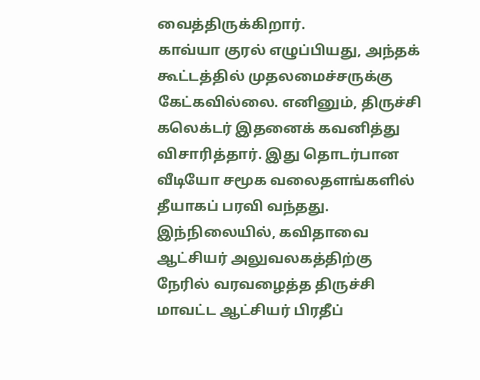வைத்திருக்கிறார்.
காவ்யா குரல் எழுப்பியது, அந்தக் கூட்டத்தில் முதலமைச்சருக்கு கேட்கவில்லை. எனினும், திருச்சி கலெக்டர் இதனைக் கவனித்து விசாரித்தார். இது தொடர்பான வீடியோ சமூக வலைதளங்களில் தீயாகப் பரவி வந்தது. இந்நிலையில், கவிதாவை ஆட்சியர் அலுவலகத்திற்கு நேரில் வரவழைத்த திருச்சி மாவட்ட ஆட்சியர் பிரதீப்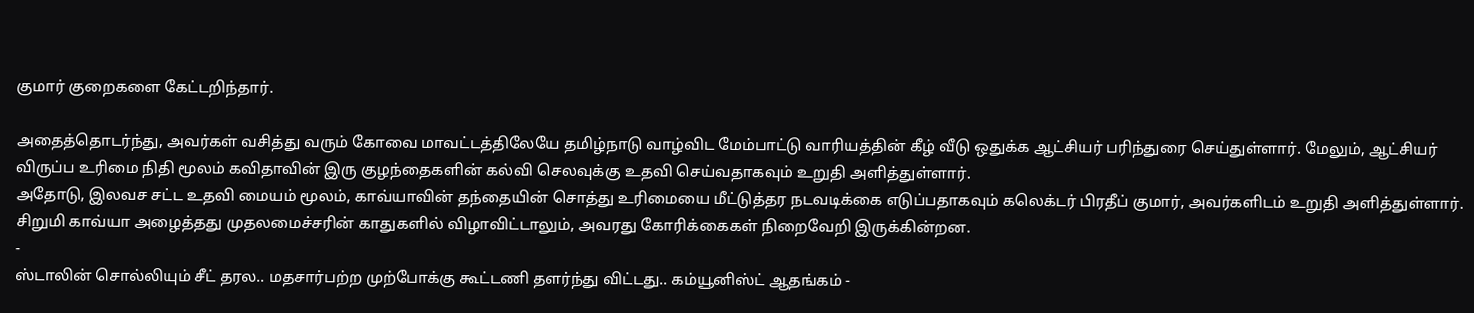குமார் குறைகளை கேட்டறிந்தார்.

அதைத்தொடர்ந்து, அவர்கள் வசித்து வரும் கோவை மாவட்டத்திலேயே தமிழ்நாடு வாழ்விட மேம்பாட்டு வாரியத்தின் கீழ் வீடு ஒதுக்க ஆட்சியர் பரிந்துரை செய்துள்ளார். மேலும், ஆட்சியர் விருப்ப உரிமை நிதி மூலம் கவிதாவின் இரு குழந்தைகளின் கல்வி செலவுக்கு உதவி செய்வதாகவும் உறுதி அளித்துள்ளார்.
அதோடு, இலவச சட்ட உதவி மையம் மூலம், காவ்யாவின் தந்தையின் சொத்து உரிமையை மீட்டுத்தர நடவடிக்கை எடுப்பதாகவும் கலெக்டர் பிரதீப் குமார், அவர்களிடம் உறுதி அளித்துள்ளார். சிறுமி காவ்யா அழைத்தது முதலமைச்சரின் காதுகளில் விழாவிட்டாலும், அவரது கோரிக்கைகள் நிறைவேறி இருக்கின்றன.
-
ஸ்டாலின் சொல்லியும் சீட் தரல.. மதசார்பற்ற முற்போக்கு கூட்டணி தளர்ந்து விட்டது.. கம்யூனிஸ்ட் ஆதங்கம் -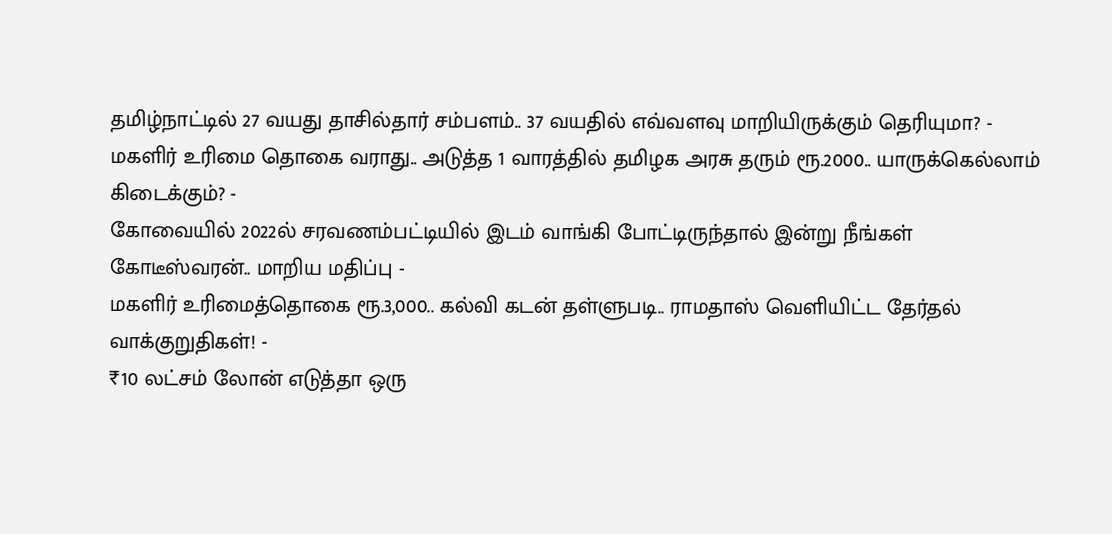தமிழ்நாட்டில் 27 வயது தாசில்தார் சம்பளம்.. 37 வயதில் எவ்வளவு மாறியிருக்கும் தெரியுமா? -
மகளிர் உரிமை தொகை வராது.. அடுத்த 1 வாரத்தில் தமிழக அரசு தரும் ரூ.2000.. யாருக்கெல்லாம் கிடைக்கும்? -
கோவையில் 2022ல் சரவணம்பட்டியில் இடம் வாங்கி போட்டிருந்தால் இன்று நீங்கள் கோடீஸ்வரன்.. மாறிய மதிப்பு -
மகளிர் உரிமைத்தொகை ரூ.3,000.. கல்வி கடன் தள்ளுபடி.. ராமதாஸ் வெளியிட்ட தேர்தல் வாக்குறுதிகள்! -
₹10 லட்சம் லோன் எடுத்தா ஒரு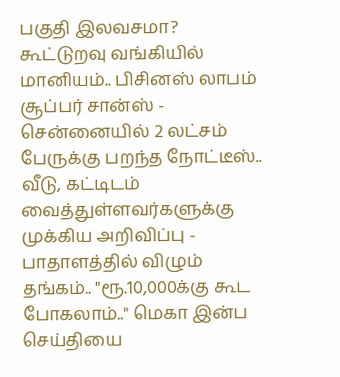பகுதி இலவசமா? கூட்டுறவு வங்கியில் மானியம்.. பிசினஸ் லாபம் சூப்பர் சான்ஸ் -
சென்னையில் 2 லட்சம் பேருக்கு பறந்த நோட்டீஸ்.. வீடு, கட்டிடம் வைத்துள்ளவர்களுக்கு முக்கிய அறிவிப்பு -
பாதாளத்தில் விழும் தங்கம்.. "ரூ.10,000க்கு கூட போகலாம்.." மெகா இன்ப செய்தியை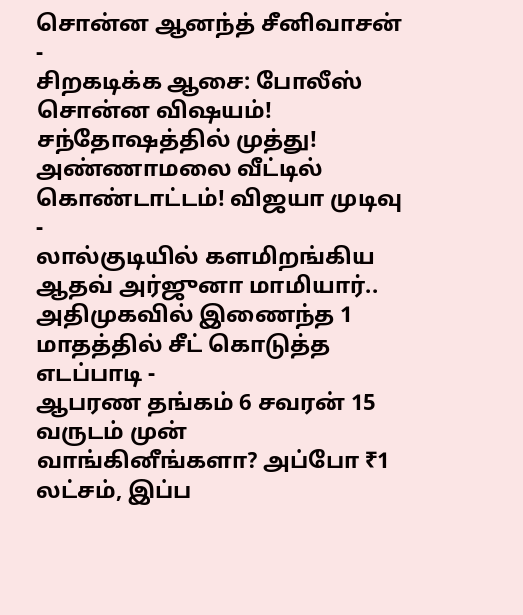சொன்ன ஆனந்த் சீனிவாசன் -
சிறகடிக்க ஆசை: போலீஸ் சொன்ன விஷயம்! சந்தோஷத்தில் முத்து! அண்ணாமலை வீட்டில் கொண்டாட்டம்! விஜயா முடிவு -
லால்குடியில் களமிறங்கிய ஆதவ் அர்ஜுனா மாமியார்.. அதிமுகவில் இணைந்த 1 மாதத்தில் சீட் கொடுத்த எடப்பாடி -
ஆபரண தங்கம் 6 சவரன் 15 வருடம் முன் வாங்கினீங்களா? அப்போ ₹1 லட்சம், இப்ப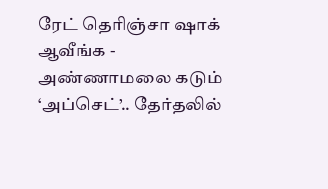ரேட் தெரிஞ்சா ஷாக் ஆவீங்க -
அண்ணாமலை கடும் ‘அப்செட்’.. தேர்தலில்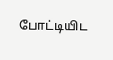போட்டியிட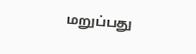மறுப்பது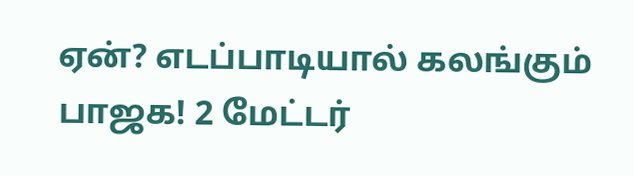ஏன்? எடப்பாடியால் கலங்கும் பாஜக! 2 மேட்டர்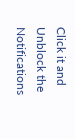Click it and Unblock the Notifications